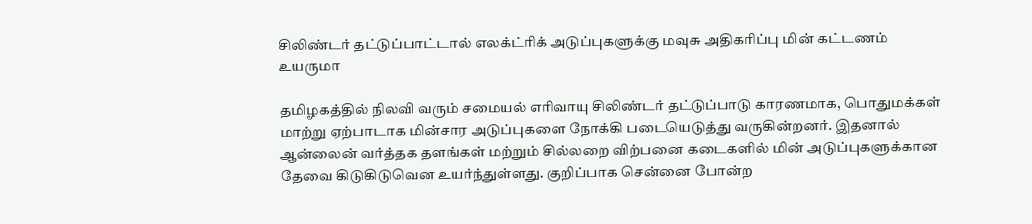சிலிண்டர் தட்டுப்பாட்டால் எலக்ட்ரிக் அடுப்புகளுக்கு மவுசு அதிகரிப்பு மின் கட்டணம் உயருமா

தமிழகத்தில் நிலவி வரும் சமையல் எரிவாயு சிலிண்டர் தட்டுப்பாடு காரணமாக, பொதுமக்கள் மாற்று ஏற்பாடாக மின்சார அடுப்புகளை நோக்கி படையெடுத்து வருகின்றனர். இதனால் ஆன்லைன் வர்த்தக தளங்கள் மற்றும் சில்லறை விற்பனை கடைகளில் மின் அடுப்புகளுக்கான தேவை கிடுகிடுவென உயர்ந்துள்ளது. குறிப்பாக சென்னை போன்ற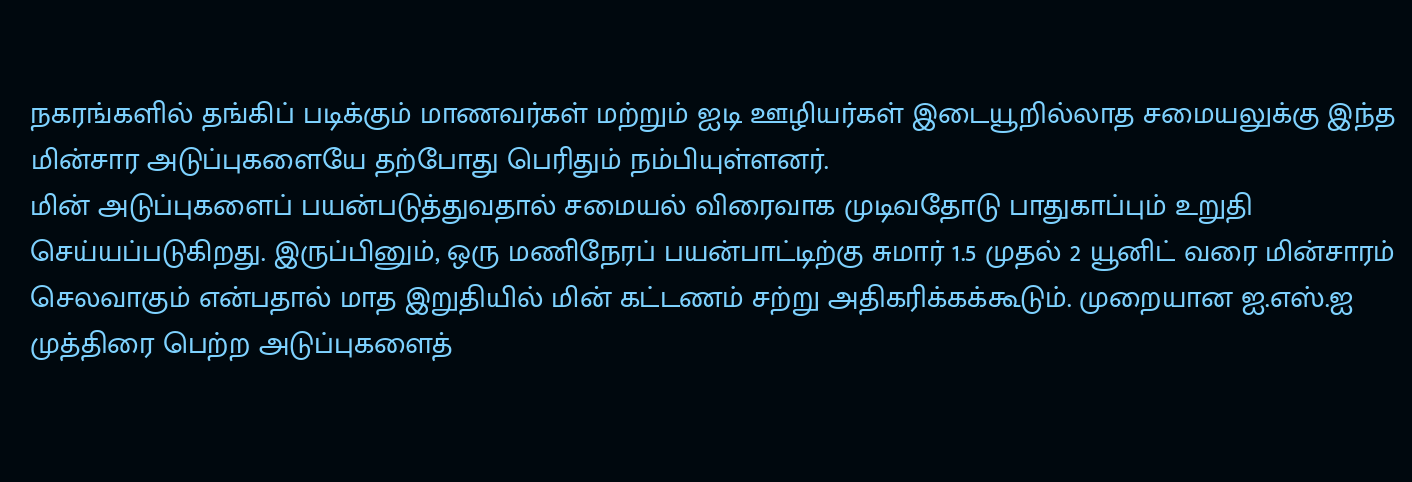நகரங்களில் தங்கிப் படிக்கும் மாணவர்கள் மற்றும் ஐடி ஊழியர்கள் இடையூறில்லாத சமையலுக்கு இந்த மின்சார அடுப்புகளையே தற்போது பெரிதும் நம்பியுள்ளனர்.
மின் அடுப்புகளைப் பயன்படுத்துவதால் சமையல் விரைவாக முடிவதோடு பாதுகாப்பும் உறுதி செய்யப்படுகிறது. இருப்பினும், ஒரு மணிநேரப் பயன்பாட்டிற்கு சுமார் 1.5 முதல் 2 யூனிட் வரை மின்சாரம் செலவாகும் என்பதால் மாத இறுதியில் மின் கட்டணம் சற்று அதிகரிக்கக்கூடும். முறையான ஐ.எஸ்.ஐ முத்திரை பெற்ற அடுப்புகளைத்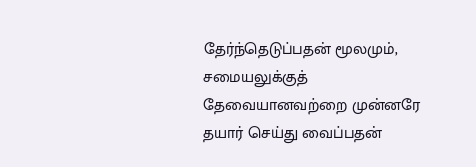தேர்ந்தெடுப்பதன் மூலமும், சமையலுக்குத் தேவையானவற்றை முன்னரே தயார் செய்து வைப்பதன்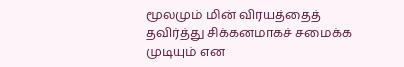மூலமும் மின் விரயத்தைத் தவிர்த்து சிக்கனமாகச் சமைக்க முடியும் என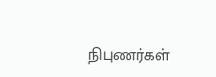நிபுணர்கள்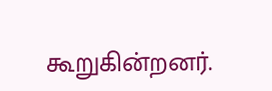கூறுகின்றனர்.